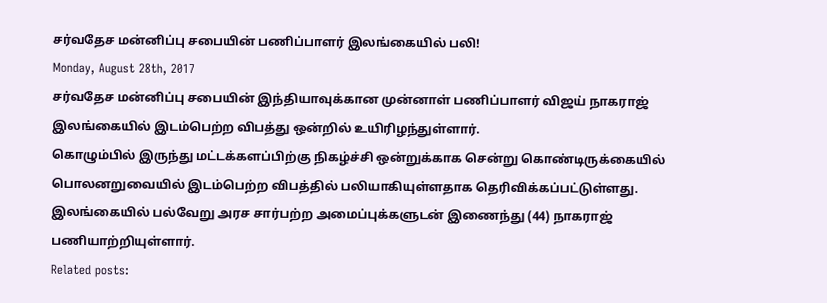சர்வதேச மன்னிப்பு சபையின் பணிப்பாளர் இலங்கையில் பலி!
Monday, August 28th, 2017
சர்வதேச மன்னிப்பு சபையின் இந்தியாவுக்கான முன்னாள் பணிப்பாளர் விஜய் நாகராஜ் இலங்கையில் இடம்பெற்ற விபத்து ஒன்றில் உயிரிழந்துள்ளார்.
கொழும்பில் இருந்து மட்டக்களப்பிற்கு நிகழ்ச்சி ஒன்றுக்காக சென்று கொண்டிருக்கையில் பொலனறுவையில் இடம்பெற்ற விபத்தில் பலியாகியுள்ளதாக தெரிவிக்கப்பட்டுள்ளது.
இலங்கையில் பல்வேறு அரச சார்பற்ற அமைப்புக்களுடன் இணைந்து (44) நாகராஜ் பணியாற்றியுள்ளார்.
Related posts: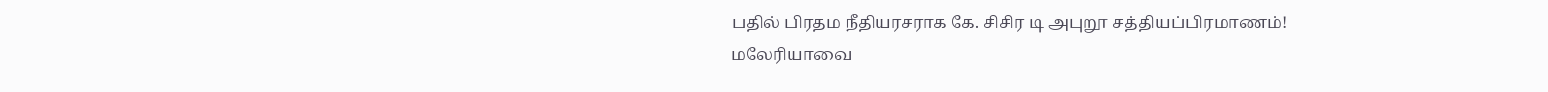பதில் பிரதம நீதியரசராக கே. சிசிர டி அபுறூ சத்தியப்பிரமாணம்!
மலேரியாவை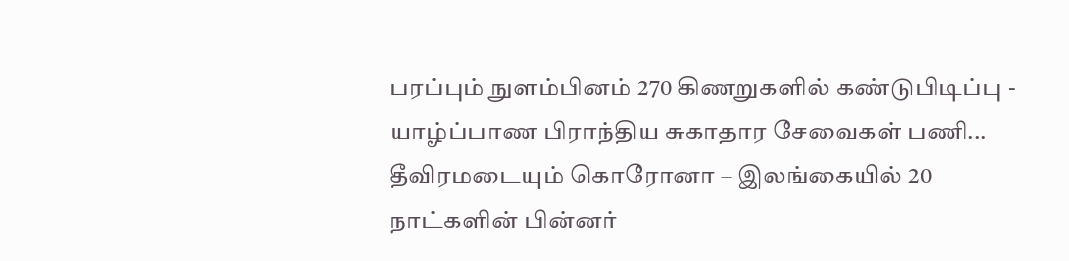பரப்பும் நுளம்பினம் 270 கிணறுகளில் கண்டுபிடிப்பு - யாழ்ப்பாண பிராந்திய சுகாதார சேவைகள் பணி...
தீவிரமடையும் கொரோனா – இலங்கையில் 20 நாட்களின் பின்னர்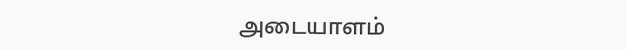அடையாளம்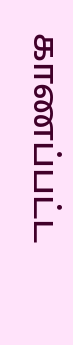காணப்பட்ட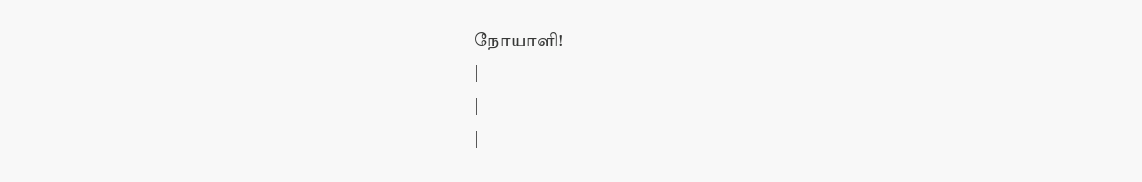நோயாளி!
|
|
|